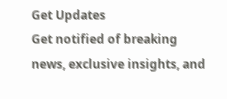Get Updates
Get notified of breaking news, exclusive insights, and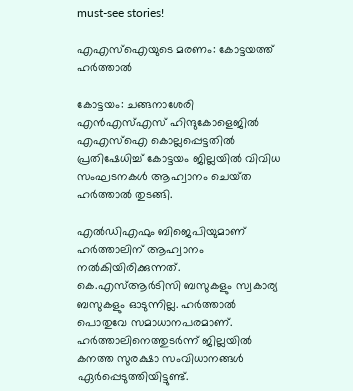must-see stories!

എഎസ്‌ഐയുടെ മരണം: കോട്ടയത്ത്‌ ഹര്‍ത്താല്‍

കോട്ടയം: ചങ്ങനാശേരി എന്‍എസ്‌എസ്‌ ഹിന്ദുകോളെജില്‍ എഎസ്‌ഐ കൊല്ലപ്പെട്ടതില്‍ പ്രതിഷേധിച്ച്‌ കോട്ടയം ജില്ലയില്‍ വിവിധ സംഘടനകള്‍ ആഹ്വാനം ചെയ്‌ത ഹര്‍ത്താല്‍ തുടങ്ങി.

എല്‍ഡിഎഫും ബിജെപിയുമാണ്‌ ഹര്‍ത്താലിന്‌ ആഹ്വാനം നല്‍കിയിരിക്കുന്നത്‌. കെ.എസ്‌ആര്‍ടിസി ബസുകളും സ്വകാര്യ ബസുകളും ഓടുന്നില്ല. ഹര്‍ത്താല്‍ പൊതുവേ സമാധാനപരമാണ്‌. ഹര്‍ത്താലിനെത്തുടര്‍ന്ന്‌ ജില്ലയില്‍ കനത്ത സുരക്ഷാ സംവിധാനങ്ങള്‍ ഏര്‍പ്പെടുത്തിയിട്ടുണ്ട്‌.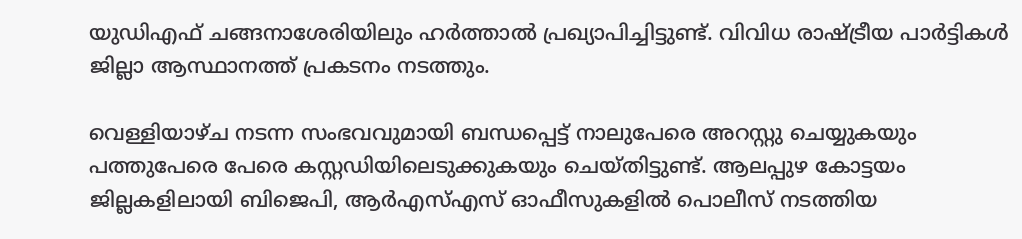യുഡിഎഫ്‌ ചങ്ങനാശേരിയിലും ഹര്‍ത്താല്‍ പ്രഖ്യാപിച്ചിട്ടുണ്ട്‌. വിവിധ രാഷ്ട്രീയ പാര്‍ട്ടികള്‍ ജില്ലാ ആസ്ഥാനത്ത്‌ പ്രകടനം നടത്തും.

വെള്ളിയാഴ്‌ച നടന്ന സംഭവവുമായി ബന്ധപ്പെട്ട്‌ നാലുപേരെ അറസ്റ്റു ചെയ്യുകയും പത്തുപേരെ പേരെ കസ്റ്റഡിയിലെടുക്കുകയും ചെയ്‌തിട്ടുണ്ട്‌. ആലപ്പുഴ കോട്ടയം ജില്ലകളിലായി ബിജെപി, ആര്‍എസ്‌എസ്‌ ഓഫീസുകളില്‍ പൊലീസ്‌ നടത്തിയ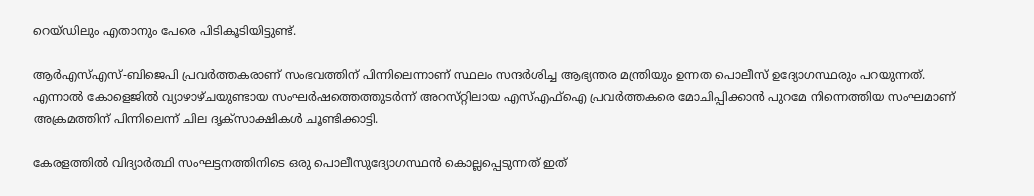റെയ്‌ഡിലും എതാനും പേരെ പിടികൂടിയിട്ടുണ്ട്‌.

ആര്‍എസ്‌എസ്‌-ബിജെപി പ്രവര്‍ത്തകരാണ്‌ സംഭവത്തിന്‌ പിന്നിലെന്നാണ്‌ സ്ഥലം സന്ദര്‍ശിച്ച ആഭ്യന്തര മന്ത്രിയും ഉന്നത പൊലീസ്‌ ഉദ്യോഗസ്ഥരും പറയുന്നത്‌. എന്നാല്‍ കോളെജില്‍ വ്യാഴാഴ്‌ചയുണ്ടായ സംഘര്‍ഷത്തെത്തുടര്‍ന്ന്‌ അറസ്‌റ്റിലായ എസ്‌എഫ്‌ഐ പ്രവര്‍ത്തകരെ മോചിപ്പിക്കാന്‍ പുറമേ നിന്നെത്തിയ സംഘമാണ്‌ അക്രമത്തിന്‌ പിന്നിലെന്ന്‌ ചില ദൃക്‌സാക്ഷികള്‍ ചൂണ്ടിക്കാട്ടി.

കേരളത്തില്‍ വിദ്യാര്‍ത്ഥി സംഘട്ടനത്തിനിടെ ഒരു പൊലീസുദ്യോഗസ്ഥന്‍ കൊല്ലപ്പെടുന്നത്‌ ഇത്‌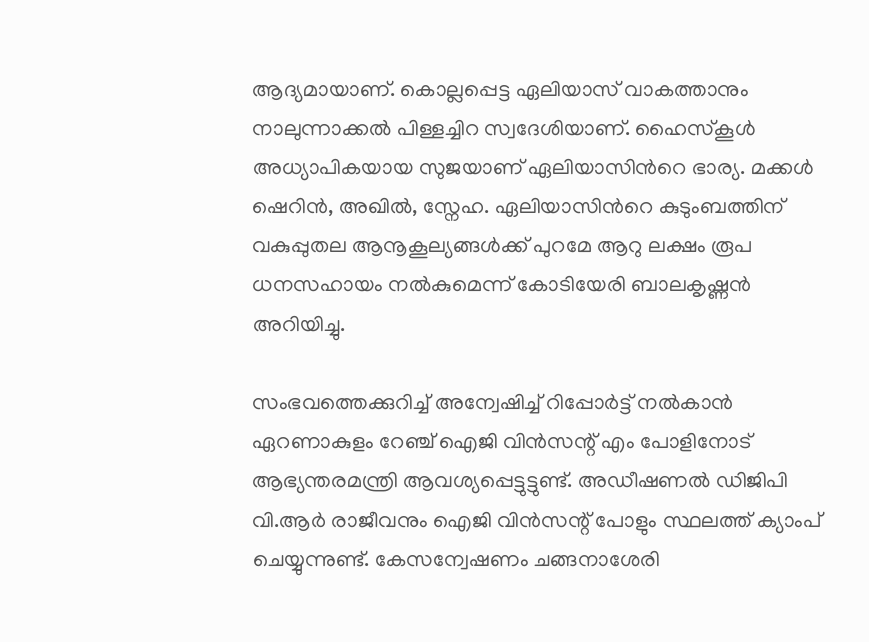ആദ്യമായാണ്‌. കൊല്ലപ്പെട്ട ഏലിയാസ്‌ വാകത്താനും നാലുന്നാക്കല്‍ പിള്ളച്ചിറ സ്വദേശിയാണ്‌. ഹൈസ്കൂള്‍ അധ്യാപികയായ സുജയാണ് ഏലിയാസിന്‍റെ ഭാര്യ. മക്കള്‍ ഷെറിന്‍, അഖില്‍, സ്നേഹ. ഏലിയാസിന്‍റെ കുടുംബത്തിന് വകുപ്പുതല ആനൂകൂല്യങ്ങള്‍ക്ക് പുറമേ ആറു ലക്ഷം രൂപ ധനസഹായം നല്‍കുമെന്ന് കോടിയേരി ബാലകൃഷ്ണന്‍ അറിയിച്ചു.

സംഭവത്തെക്കുറിച്ച്‌ അന്വേഷിച്ച്‌ റിപ്പോര്‍ട്ട്‌ നല്‍കാന്‍ ഏറണാകുളം റേഞ്ച്‌ ഐജി വിന്‍സന്റ്‌ എം പോളിനോട്‌ ആഭ്യന്തരമന്ത്രി ആവശ്യപ്പെട്ടുട്ടുണ്ട്‌. അഡീഷണല്‍ ഡിജിപി വി.ആര്‍ രാജീവനും ഐജി വിന്‍സന്റ്‌ പോളും സ്ഥലത്ത്‌ ക്യാംപ്‌ ചെയ്യുന്നുണ്ട്‌. കേസന്വേഷണം ചങ്ങനാശേരി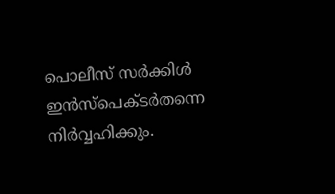പൊലീസ്‌ സര്‍ക്കിള്‍ ഇന്‍സ്‌പെക്ടര്‍തന്നെ നിര്‍വ്വഹിക്കും.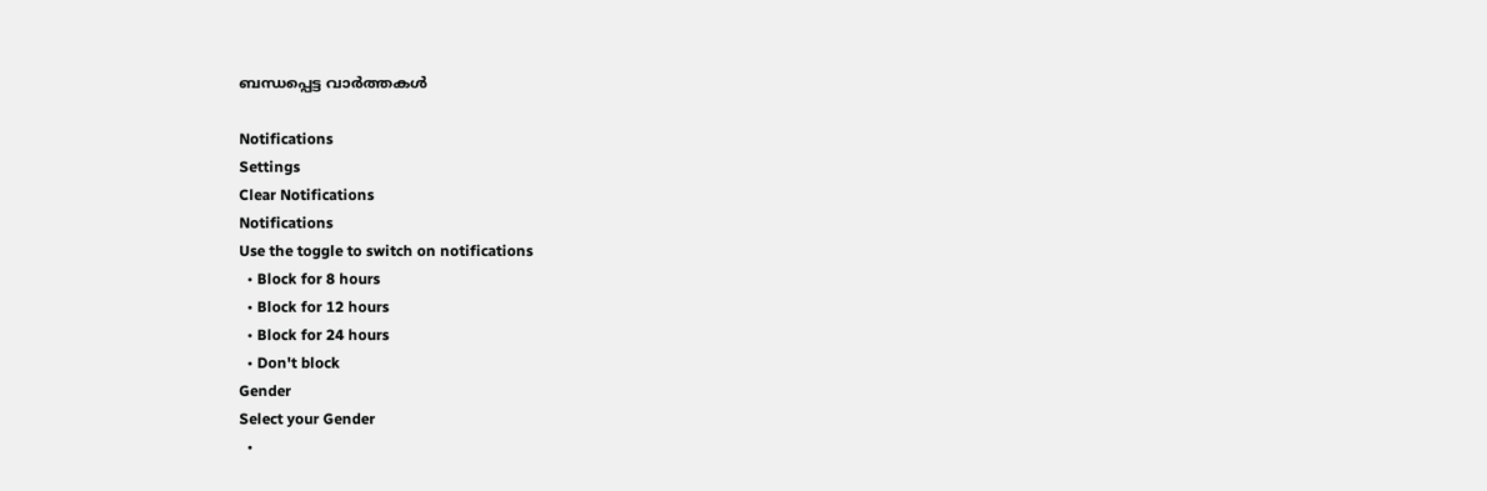ബന്ധപ്പെട്ട വാര്‍ത്തകള്‍

Notifications
Settings
Clear Notifications
Notifications
Use the toggle to switch on notifications
  • Block for 8 hours
  • Block for 12 hours
  • Block for 24 hours
  • Don't block
Gender
Select your Gender
  •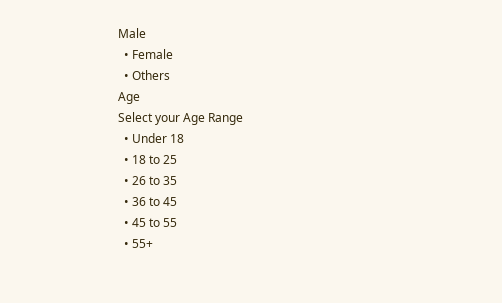Male
  • Female
  • Others
Age
Select your Age Range
  • Under 18
  • 18 to 25
  • 26 to 35
  • 36 to 45
  • 45 to 55
  • 55+